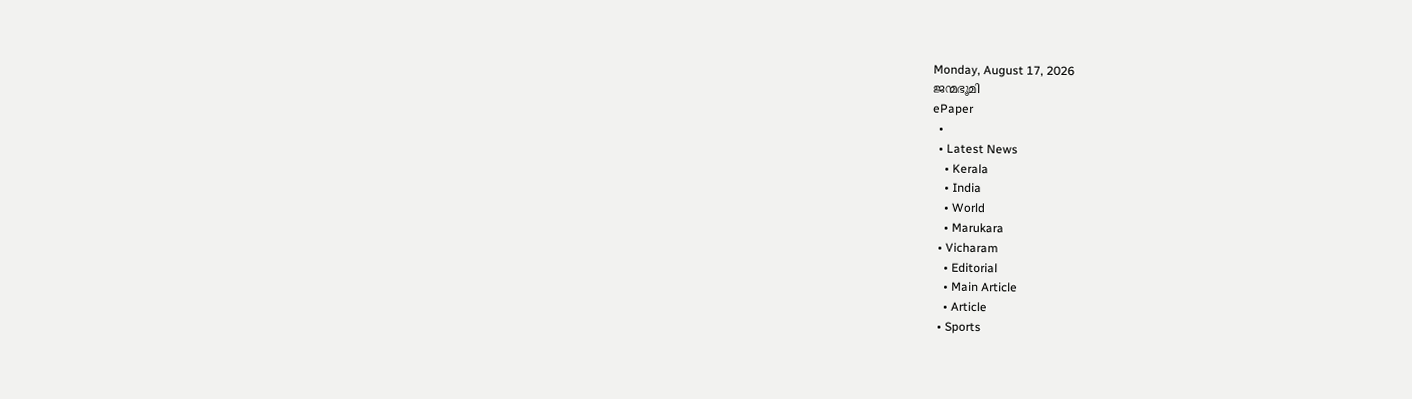Monday, August 17, 2026
ജന്മഭൂമി
ePaper
  •
  • Latest News
    • Kerala
    • India
    • World
    • Marukara
  • Vicharam
    • Editorial
    • Main Article
    • Article
  • Sports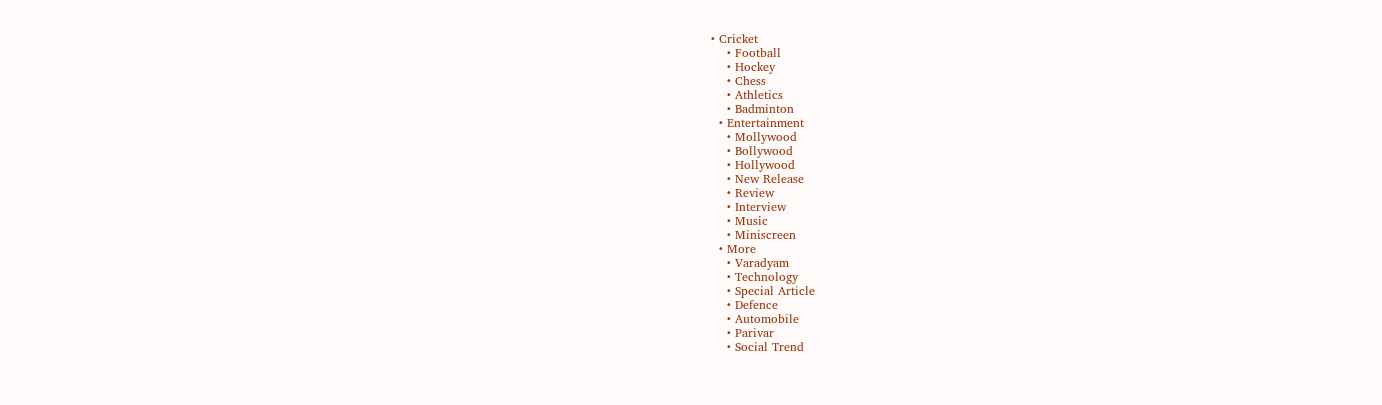• Cricket
    • Football
    • Hockey
    • Chess
    • Athletics
    • Badminton
  • Entertainment
    • Mollywood
    • Bollywood
    • Hollywood
    • New Release
    • Review
    • Interview
    • Music
    • Miniscreen
  • More
    • Varadyam
    • Technology
    • Special Article
    • Defence
    • Automobile
    • Parivar
    • Social Trend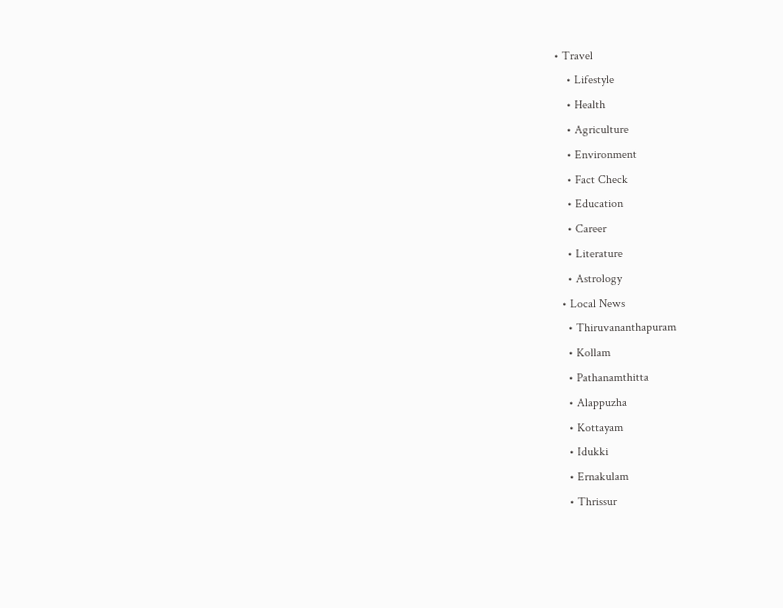• Travel
    • Lifestyle
    • Health
    • Agriculture
    • Environment
    • Fact Check
    • Education
    • Career
    • Literature
    • Astrology
  • Local News
    • Thiruvananthapuram
    • Kollam
    • Pathanamthitta
    • Alappuzha
    • Kottayam
    • Idukki
    • Ernakulam
    • Thrissur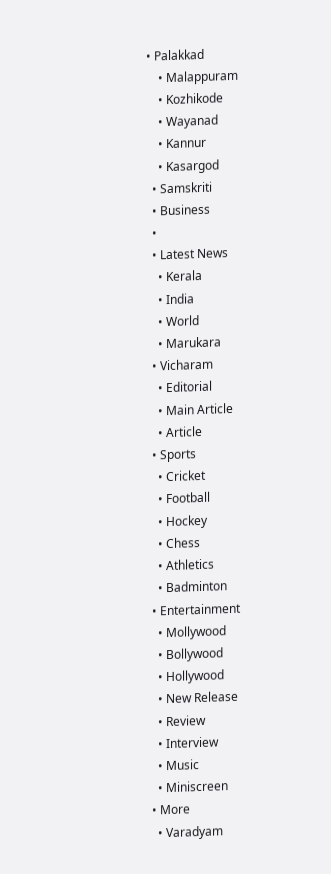• Palakkad
    • Malappuram
    • Kozhikode
    • Wayanad
    • Kannur
    • Kasargod
  • Samskriti
  • Business
  •
  • Latest News
    • Kerala
    • India
    • World
    • Marukara
  • Vicharam
    • Editorial
    • Main Article
    • Article
  • Sports
    • Cricket
    • Football
    • Hockey
    • Chess
    • Athletics
    • Badminton
  • Entertainment
    • Mollywood
    • Bollywood
    • Hollywood
    • New Release
    • Review
    • Interview
    • Music
    • Miniscreen
  • More
    • Varadyam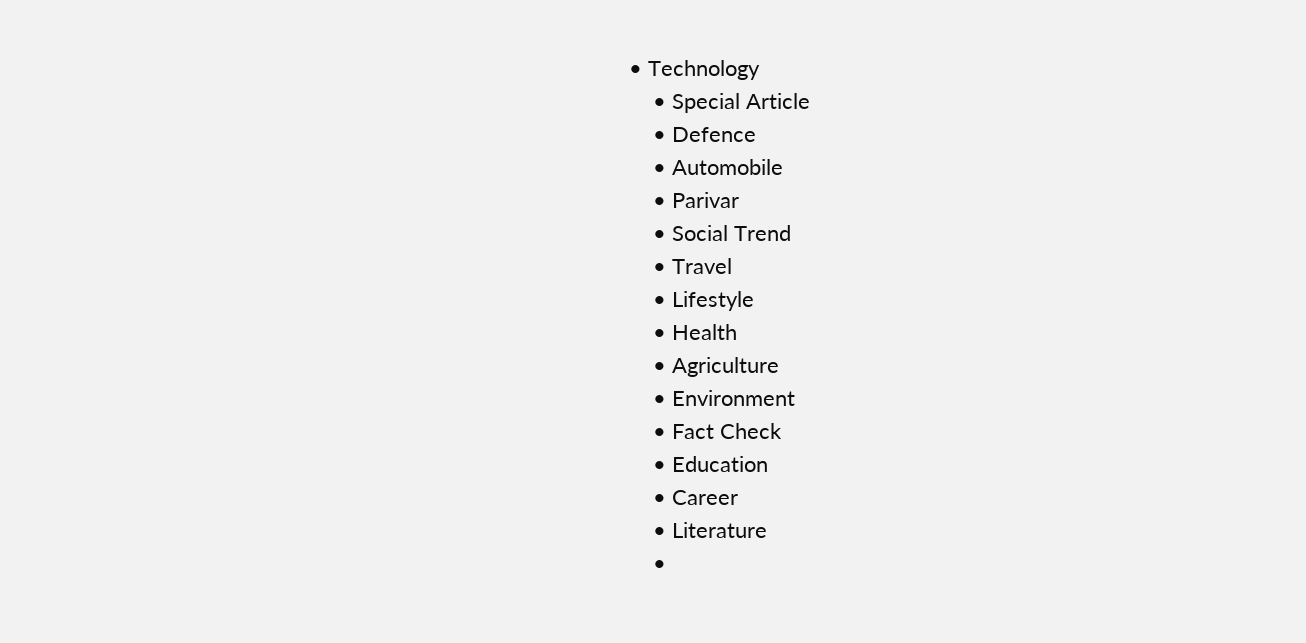• Technology
    • Special Article
    • Defence
    • Automobile
    • Parivar
    • Social Trend
    • Travel
    • Lifestyle
    • Health
    • Agriculture
    • Environment
    • Fact Check
    • Education
    • Career
    • Literature
    •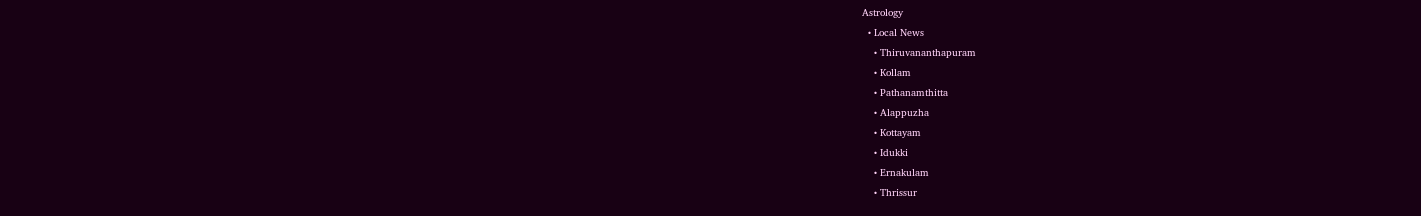Astrology
  • Local News
    • Thiruvananthapuram
    • Kollam
    • Pathanamthitta
    • Alappuzha
    • Kottayam
    • Idukki
    • Ernakulam
    • Thrissur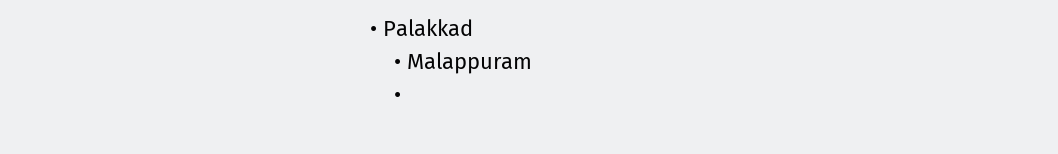• Palakkad
    • Malappuram
    •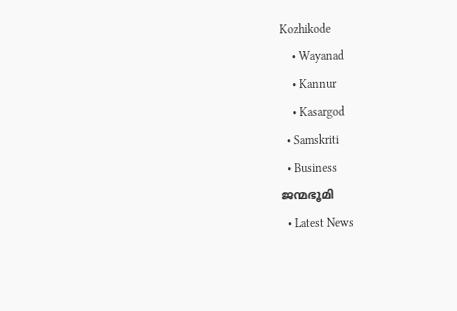Kozhikode
    • Wayanad
    • Kannur
    • Kasargod
  • Samskriti
  • Business
ജന്മഭൂമി
  • Latest News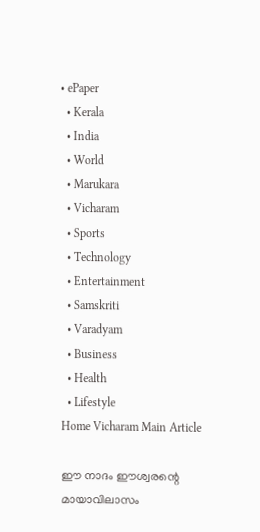• ePaper
  • Kerala
  • India
  • World
  • Marukara
  • Vicharam
  • Sports
  • Technology
  • Entertainment
  • Samskriti
  • Varadyam
  • Business
  • Health
  • Lifestyle
Home Vicharam Main Article

ഈ നാദം ഈശ്വരന്റെ മായാവിലാസം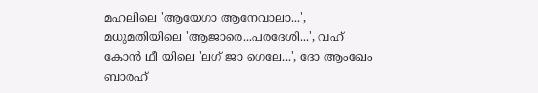മഹലിലെ 'ആയേഗാ ആനേവാലാ...', മധുമതിയിലെ 'ആജാരെ...പരദേശി...', വഹ് കോന്‍ ഥീ യിലെ 'ലഗ് ജാ ഗെലേ...', ദോ ആംഖേം ബാരഹ്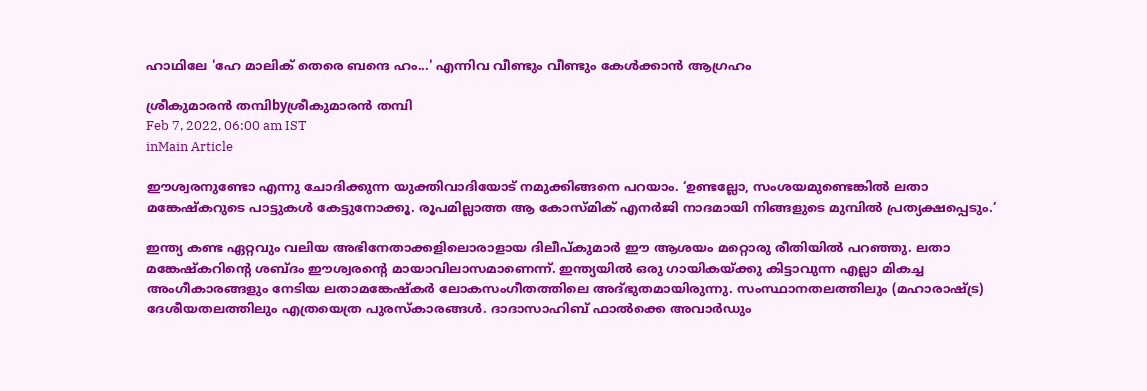ഹാഥിലേ 'ഹേ മാലിക് തെരെ ബന്ദെ ഹം...' എന്നിവ വീണ്ടും വീണ്ടും കേള്‍ക്കാന്‍ ആഗ്രഹം

ശ്രീകുമാരന്‍ തമ്പിbyശ്രീകുമാരന്‍ തമ്പി
Feb 7, 2022, 06:00 am IST
inMain Article

ഈശ്വരനുണ്ടോ എന്നു ചോദിക്കുന്ന യുക്തിവാദിയോട് നമുക്കിങ്ങനെ പറയാം. ‘ഉണ്ടല്ലോ, സംശയമുണ്ടെങ്കില്‍ ലതാ മങ്കേഷ്‌കറുടെ പാട്ടുകള്‍ കേട്ടുനോക്കൂ. രൂപമില്ലാത്ത ആ കോസ്മിക് എനര്‍ജി നാദമായി നിങ്ങളുടെ മുമ്പില്‍ പ്രത്യക്ഷപ്പെടും.’

ഇന്ത്യ കണ്ട ഏറ്റവും വലിയ അഭിനേതാക്കളിലൊരാളായ ദിലീപ്കുമാര്‍ ഈ ആശയം മറ്റൊരു രീതിയില്‍ പറഞ്ഞു. ലതാ മങ്കേഷ്‌കറിന്റെ ശബ്ദം ഈശ്വരന്റെ മായാവിലാസമാണെന്ന്. ഇന്ത്യയില്‍ ഒരു ഗായികയ്‌ക്കു കിട്ടാവുന്ന എല്ലാ മികച്ച അംഗീകാരങ്ങളും നേടിയ ലതാമങ്കേഷ്‌കര്‍ ലോകസംഗീതത്തിലെ അദ്ഭുതമായിരുന്നു. സംസ്ഥാനതലത്തിലും (മഹാരാഷ്‌ട്ര) ദേശീയതലത്തിലും എത്രയെത്ര പുരസ്‌കാരങ്ങള്‍. ദാദാസാഹിബ് ഫാല്‍ക്കെ അവാര്‍ഡും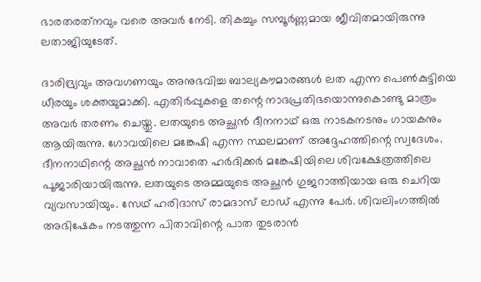ഭാരതരത്‌നവും വരെ അവര്‍ നേടി. തികച്ചും സമ്പൂര്‍ണ്ണമായ ജീവിതമായിരുന്നു ലതാജിയുടേത്.

ദാരിദ്ര്യവും അവഗണയും അനുഭവിച്ച ബാല്യകൗമാരങ്ങള്‍ ലത എന്ന പെണ്‍കുട്ടിയെ ധീരയും ശക്തയുമാക്കി. എതിര്‍പ്പുകളെ തന്റെ നാദപ്രതിഭയൊന്നുകൊണ്ടു മാത്രം അവര്‍ തരണം ചെയ്തു. ലതയുടെ അച്ഛന്‍ ദീനനാഥ് ഒരു നാടകനടനും ഗായകനും ആയിരുന്നു. ഗോവയിലെ മങ്കേഷി എന്ന സ്ഥലമാണ് അദ്ദേഹത്തിന്റെ സ്വദേശം. ദീനനാഥിന്റെ അച്ഛന്‍ നാവാതെ ഹര്‍ദിക്കര്‍ മങ്കേഷിയിലെ ശിവക്ഷേത്രത്തിലെ പൂജാരിയായിരുന്നു. ലതയുടെ അമ്മയുടെ അച്ഛന്‍ ഗുജറാത്തിയായ ഒരു ചെറിയ വ്യവസായിയും. സേഥ് ഹരിദാസ് രാമദാസ് ലാഡ് എന്നു പേര്‍. ശിവലിംഗത്തില്‍ അഭിഷേകം നടത്തുന്ന പിതാവിന്റെ പാത തുടരാന്‍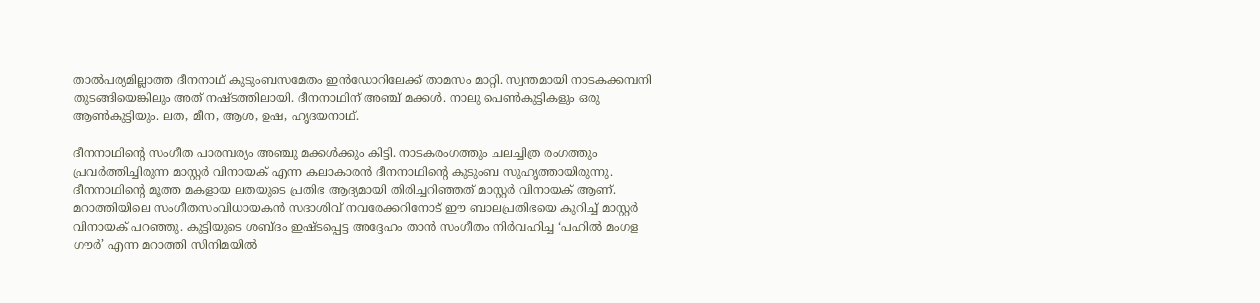താല്‍പര്യമില്ലാത്ത ദീനനാഥ് കുടുംബസമേതം ഇന്‍ഡോറിലേക്ക് താമസം മാറ്റി. സ്വന്തമായി നാടകക്കമ്പനി തുടങ്ങിയെങ്കിലും അത് നഷ്ടത്തിലായി. ദീനനാഥിന് അഞ്ച് മക്കള്‍. നാലു പെണ്‍കുട്ടികളും ഒരു ആണ്‍കുട്ടിയും. ലത, മീന, ആശ, ഉഷ, ഹൃദയനാഥ്.

ദീനനാഥിന്റെ സംഗീത പാരമ്പര്യം അഞ്ചു മക്കള്‍ക്കും കിട്ടി. നാടകരംഗത്തും ചലച്ചിത്ര രംഗത്തും പ്രവര്‍ത്തിച്ചിരുന്ന മാസ്റ്റര്‍ വിനായക് എന്ന കലാകാരന്‍ ദീനനാഥിന്റെ കുടുംബ സുഹൃത്തായിരുന്നു. ദീനനാഥിന്റെ മൂത്ത മകളായ ലതയുടെ പ്രതിഭ ആദ്യമായി തിരിച്ചറിഞ്ഞത് മാസ്റ്റര്‍ വിനായക് ആണ്. മറാത്തിയിലെ സംഗീതസംവിധായകന്‍ സദാശിവ് നവരേക്കറിനോട് ഈ ബാലപ്രതിഭയെ കുറിച്ച് മാസ്റ്റര്‍ വിനായക് പറഞ്ഞു. കുട്ടിയുടെ ശബ്ദം ഇഷ്ടപ്പെട്ട അദ്ദേഹം താന്‍ സംഗീതം നിര്‍വഹിച്ച ‘പഹില്‍ മംഗള ഗൗര്‍’ എന്ന മറാത്തി സിനിമയില്‍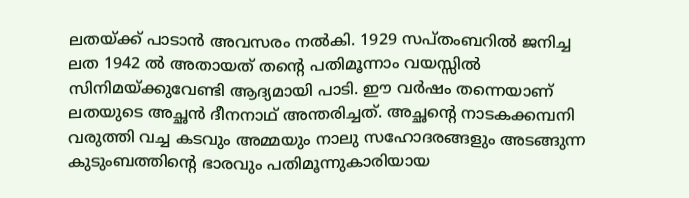ലതയ്‌ക്ക് പാടാന്‍ അവസരം നല്‍കി. 1929 സപ്തംബറില്‍ ജനിച്ച ലത 1942 ല്‍ അതായത് തന്റെ പതിമൂന്നാം വയസ്സില്‍ സിനിമയ്‌ക്കുവേണ്ടി ആദ്യമായി പാടി. ഈ വര്‍ഷം തന്നെയാണ് ലതയുടെ അച്ഛന്‍ ദീനനാഥ് അന്തരിച്ചത്. അച്ഛന്റെ നാടകക്കമ്പനി വരുത്തി വച്ച കടവും അമ്മയും നാലു സഹോദരങ്ങളും അടങ്ങുന്ന കുടുംബത്തിന്റെ ഭാരവും പതിമൂന്നുകാരിയായ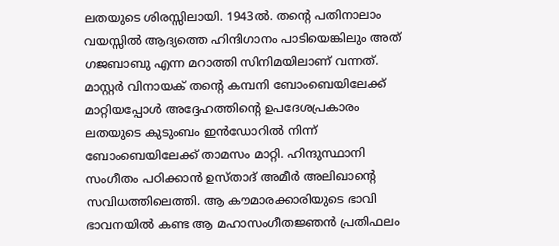ലതയുടെ ശിരസ്സിലായി. 1943ല്‍. തന്റെ പതിനാലാം വയസ്സില്‍ ആദ്യത്തെ ഹിന്ദിഗാനം പാടിയെങ്കിലും അത് ഗജബാബു എന്ന മറാത്തി സിനിമയിലാണ് വന്നത്. മാസ്റ്റര്‍ വിനായക് തന്റെ കമ്പനി ബോംബെയിലേക്ക് മാറ്റിയപ്പോള്‍ അദ്ദേഹത്തിന്റെ ഉപദേശപ്രകാരം ലതയുടെ കുടുംബം ഇന്‍ഡോറില്‍ നിന്ന് ബോംബെയിലേക്ക് താമസം മാറ്റി. ഹിന്ദുസ്ഥാനി സംഗീതം പഠിക്കാന്‍ ഉസ്താദ് അമീര്‍ അലിഖാന്റെ സവിധത്തിലെത്തി. ആ കൗമാരക്കാരിയുടെ ഭാവി ഭാവനയില്‍ കണ്ട ആ മഹാസംഗീതജ്ഞന്‍ പ്രതിഫലം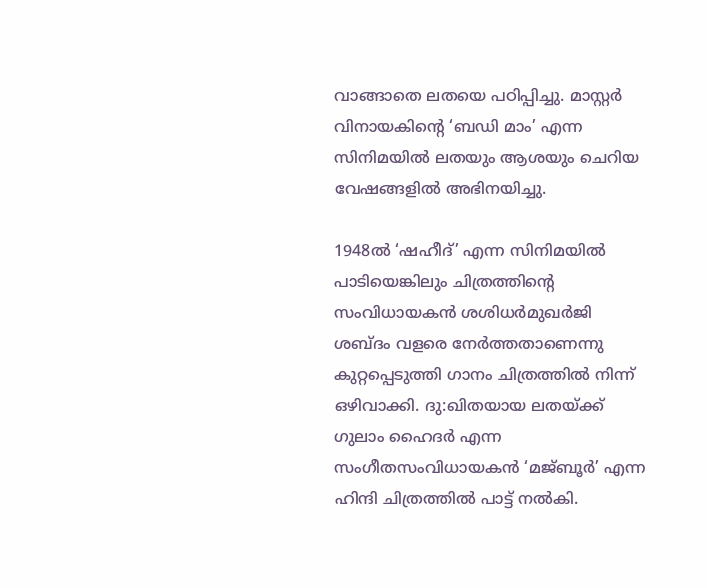വാങ്ങാതെ ലതയെ പഠിപ്പിച്ചു. മാസ്റ്റര്‍ വിനായകിന്റെ ‘ബഡി മാം’ എന്ന സിനിമയില്‍ ലതയും ആശയും ചെറിയ വേഷങ്ങളില്‍ അഭിനയിച്ചു.

1948ല്‍ ‘ഷഹീദ്’ എന്ന സിനിമയില്‍ പാടിയെങ്കിലും ചിത്രത്തിന്റെ സംവിധായകന്‍ ശശിധര്‍മുഖര്‍ജി ശബ്ദം വളരെ നേര്‍ത്തതാണെന്നു കുറ്റപ്പെടുത്തി ഗാനം ചിത്രത്തില്‍ നിന്ന് ഒഴിവാക്കി. ദു:ഖിതയായ ലതയ്‌ക്ക് ഗുലാം ഹൈദര്‍ എന്ന സംഗീതസംവിധായകന്‍ ‘മജ്ബൂര്‍’ എന്ന ഹിന്ദി ചിത്രത്തില്‍ പാട്ട് നല്‍കി.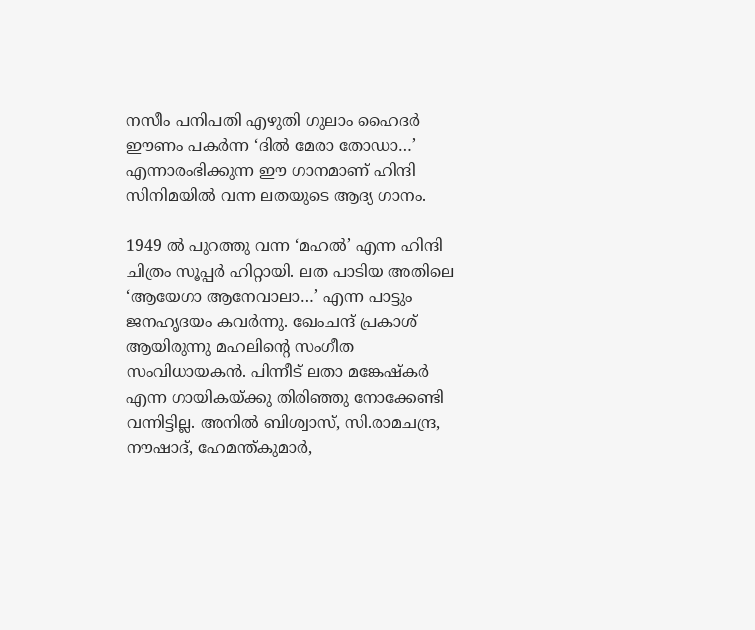നസീം പനിപതി എഴുതി ഗുലാം ഹൈദര്‍ ഈണം പകര്‍ന്ന ‘ദില്‍ മേരാ തോഡാ…’ എന്നാരംഭിക്കുന്ന ഈ ഗാനമാണ് ഹിന്ദി സിനിമയില്‍ വന്ന ലതയുടെ ആദ്യ ഗാനം.

1949 ല്‍ പുറത്തു വന്ന ‘മഹല്‍’ എന്ന ഹിന്ദി ചിത്രം സൂപ്പര്‍ ഹിറ്റായി. ലത പാടിയ അതിലെ ‘ആയേഗാ ആനേവാലാ…’ എന്ന പാട്ടും ജനഹൃദയം കവര്‍ന്നു. ഖേംചന്ദ് പ്രകാശ് ആയിരുന്നു മഹലിന്റെ സംഗീത സംവിധായകന്‍. പിന്നീട് ലതാ മങ്കേഷ്‌കര്‍ എന്ന ഗായികയ്‌ക്കു തിരിഞ്ഞു നോക്കേണ്ടി വന്നിട്ടില്ല. അനില്‍ ബിശ്വാസ്, സി.രാമചന്ദ്ര, നൗഷാദ്, ഹേമന്ത്കുമാര്‍,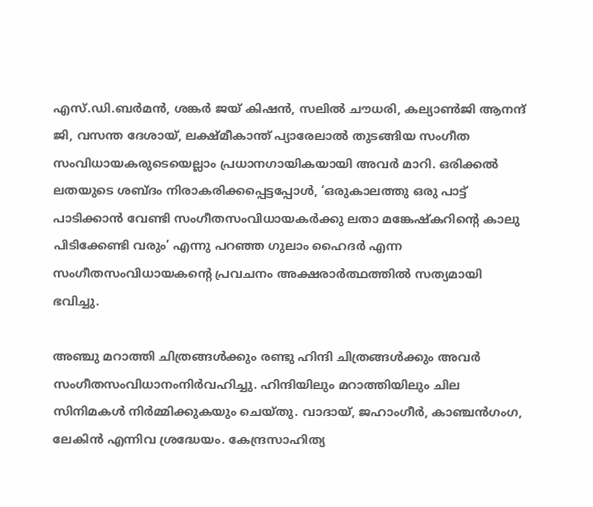എസ്.ഡി.ബര്‍മന്‍, ശങ്കര്‍ ജയ് കിഷന്‍, സലില്‍ ചൗധരി, കല്യാണ്‍ജി ആനന്ദ് ജി, വസന്ത ദേശായ്, ലക്ഷ്മീകാന്ത് പ്യാരേലാല്‍ തുടങ്ങിയ സംഗീത സംവിധായകരുടെയെല്ലാം പ്രധാനഗായികയായി അവര്‍ മാറി. ഒരിക്കല്‍ ലതയുടെ ശബ്ദം നിരാകരിക്കപ്പെട്ടപ്പോള്‍, ‘ഒരുകാലത്തു ഒരു പാട്ട് പാടിക്കാന്‍ വേണ്ടി സംഗീതസംവിധായകര്‍ക്കു ലതാ മങ്കേഷ്‌കറിന്റെ കാലു പിടിക്കേണ്ടി വരും’ എന്നു പറഞ്ഞ ഗുലാം ഹൈദര്‍ എന്ന സംഗീതസംവിധായകന്റെ പ്രവചനം അക്ഷരാര്‍ത്ഥത്തില്‍ സത്യമായി ഭവിച്ചു.

അഞ്ചു മറാത്തി ചിത്രങ്ങള്‍ക്കും രണ്ടു ഹിന്ദി ചിത്രങ്ങള്‍ക്കും അവര്‍ സംഗീതസംവിധാനംനിര്‍വഹിച്ചു. ഹിന്ദിയിലും മറാത്തിയിലും ചില സിനിമകള്‍ നിര്‍മ്മിക്കുകയും ചെയ്തു. വാദായ്, ജഹാംഗീര്‍, കാഞ്ചന്‍ഗംഗ, ലേകിന്‍ എന്നിവ ശ്രദ്ധേയം. കേന്ദ്രസാഹിത്യ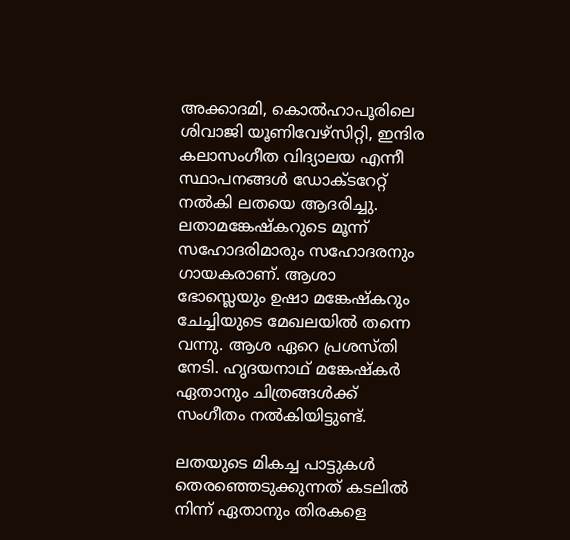അക്കാദമി, കൊല്‍ഹാപൂരിലെ ശിവാജി യൂണിവേഴ്‌സിറ്റി, ഇന്ദിര കലാസംഗീത വിദ്യാലയ എന്നീ സ്ഥാപനങ്ങള്‍ ഡോക്ടറേറ്റ് നല്‍കി ലതയെ ആദരിച്ചു. ലതാമങ്കേഷ്‌കറുടെ മൂന്ന് സഹോദരിമാരും സഹോദരനും ഗായകരാണ്. ആശാ ഭോസ്ലെയും ഉഷാ മങ്കേഷ്‌കറും ചേച്ചിയുടെ മേഖലയില്‍ തന്നെ വന്നു. ആശ ഏറെ പ്രശസ്തി നേടി. ഹൃദയനാഥ് മങ്കേഷ്‌കര്‍ ഏതാനും ചിത്രങ്ങള്‍ക്ക് സംഗീതം നല്‍കിയിട്ടുണ്ട്.

ലതയുടെ മികച്ച പാട്ടുകള്‍ തെരഞ്ഞെടുക്കുന്നത് കടലില്‍ നിന്ന് ഏതാനും തിരകളെ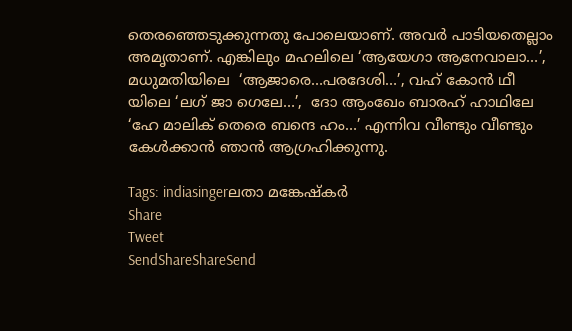തെരഞ്ഞെടുക്കുന്നതു പോലെയാണ്. അവര്‍ പാടിയതെല്ലാം അമൃതാണ്. എങ്കിലും മഹലിലെ ‘ആയേഗാ ആനേവാലാ…’, മധുമതിയിലെ  ‘ആജാരെ…പരദേശി…’, വഹ് കോന്‍ ഥീ യിലെ ‘ലഗ് ജാ ഗെലേ…’,  ദോ ആംഖേം ബാരഹ് ഹാഥിലേ ‘ഹേ മാലിക് തെരെ ബന്ദെ ഹം…’ എന്നിവ വീണ്ടും വീണ്ടും കേള്‍ക്കാന്‍ ഞാന്‍ ആഗ്രഹിക്കുന്നു.

Tags: indiasingerലതാ മങ്കേഷ്കര്‍
Share
Tweet
SendShareShareSend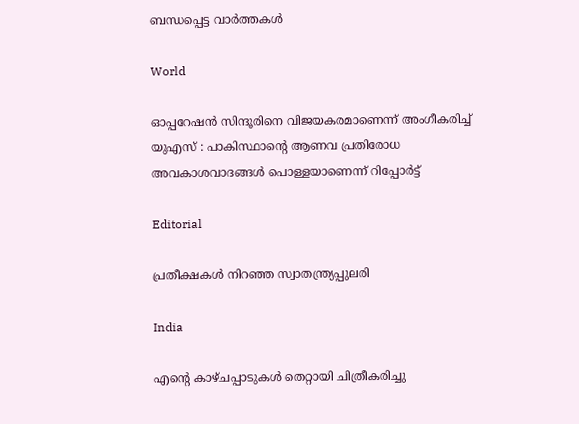ബന്ധപ്പെട്ട വാര്‍ത്തകള്‍

World

ഓപ്പറേഷൻ സിന്ദൂരിനെ വിജയകരമാണെന്ന് അംഗീകരിച്ച് യുഎസ് : പാകിസ്ഥാന്റെ ആണവ പ്രതിരോധ അവകാശവാദങ്ങൾ പൊള്ളയാണെന്ന് റിപ്പോർട്ട്

Editorial

പ്രതീക്ഷകള്‍ നിറഞ്ഞ സ്വാതന്ത്ര്യപ്പുലരി

India

എന്റെ കാഴ്ചപ്പാടുകൾ തെറ്റായി ചിത്രീകരിച്ചു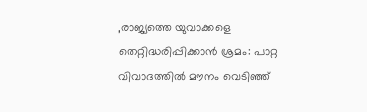,രാജ്യത്തെ യുവാക്കളെ തെറ്റിദ്ധരിപ്പിക്കാൻ ശ്രമം: പാറ്റ വിവാദത്തിൽ മൗനം വെടിഞ്ഞ്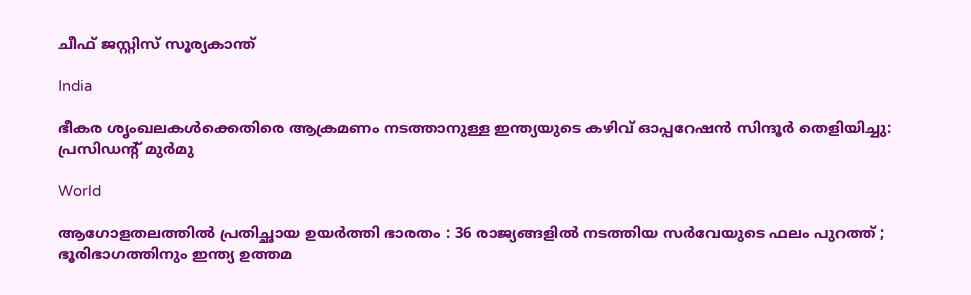ചീഫ് ജസ്റ്റിസ് സൂര്യകാന്ത്

India

ഭീകര ശൃംഖലകൾക്കെതിരെ ആക്രമണം നടത്താനുള്ള ഇന്ത്യയുടെ കഴിവ് ഓപ്പറേഷൻ സിന്ദൂർ തെളിയിച്ചു: പ്രസിഡന്റ് മുർമു

World

ആഗോളതലത്തിൽ പ്രതിച്ഛായ ഉയർത്തി ഭാരതം : 36 രാജ്യങ്ങളിൽ നടത്തിയ സർവേയുടെ ഫലം പുറത്ത് ; ഭൂരിഭാഗത്തിനും ഇന്ത്യ ഉത്തമ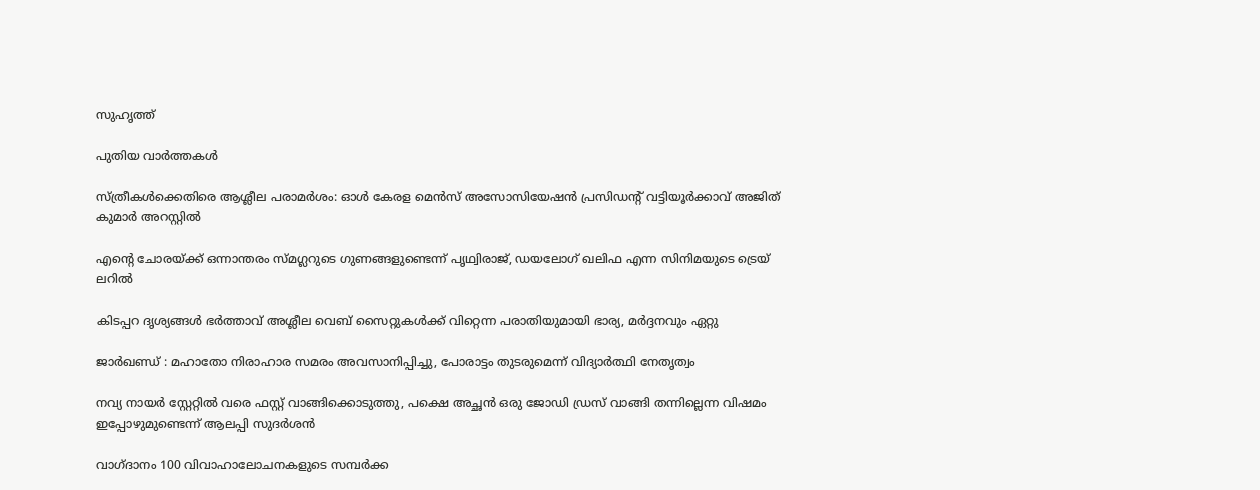സുഹൃത്ത്

പുതിയ വാര്‍ത്തകള്‍

സ്ത്രീകള്‍ക്കെതിരെ ആശ്ലീല പരാമര്‍ശം: ഓള്‍ കേരള മെന്‍സ് അസോസിയേഷന്‍ പ്രസിഡന്റ് വട്ടിയൂര്‍ക്കാവ് അജിത് കുമാര്‍ അറസ്റ്റില്‍

എന്റെ ചോരയ്‌ക്ക് ഒന്നാന്തരം സ്മഗ്ലറുടെ ഗുണങ്ങളുണ്ടെന്ന് പൃഥ്വിരാജ്, ഡയലോഗ് ഖലിഫ എന്ന സിനിമയുടെ ട്രെയ് ലറില്‍

കിടപ്പറ ദൃശ്യങ്ങള്‍ ഭര്‍ത്താവ് അശ്ലീല വെബ് സൈറ്റുകള്‍ക്ക് വിറ്റെന്ന പരാതിയുമായി ഭാര്യ, മര്‍ദ്ദനവും ഏറ്റു

ജാര്‍ഖണ്ഡ് : മഹാതോ നിരാഹാര സമരം അവസാനിപ്പിച്ചു, പോരാട്ടം തുടരുമെന്ന് വിദ്യാര്‍ത്ഥി നേതൃത്വം

നവ്യ നായര്‍ സ്റ്റേറ്റില്‍ വരെ ഫസ്റ്റ് വാങ്ങിക്കൊടുത്തു, പക്ഷെ അച്ഛന്‍ ഒരു ജോഡി ഡ്രസ് വാങ്ങി തന്നില്ലെന്ന വിഷമം ഇപ്പോഴുമുണ്ടെന്ന് ആലപ്പി സുദര്‍ശൻ

വാഗ്ദാനം 100 വിവാഹാലോചനകളുടെ സമ്പര്‍ക്ക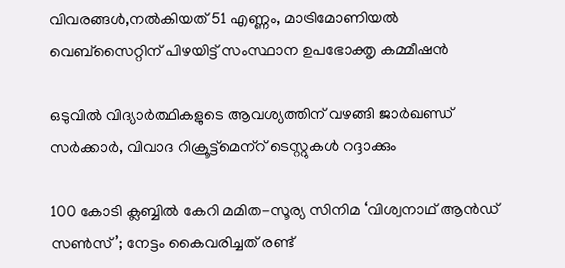വിവരങ്ങള്‍,നല്‍കിയത് 51 എണ്ണം, മാട്രിമോണിയല്‍ വെബ്സൈറ്റിന് പിഴയിട്ട് സംസ്ഥാന ഉപഭോക്തൃ കമ്മീഷന്‍

ഒടുവില്‍ വിദ്യാര്‍ത്ഥികളുടെ ആവശ്യത്തിന് വഴങ്ങി ജാര്‍ഖണ്ഡ് സര്‍ക്കാര്‍, വിവാദ റിക്രൂട്ട്‌മെന്‌റ് ടെസ്റ്റുകള്‍ റദ്ദാക്കും

100 കോടി ക്ലബ്ബില്‍ കേറി മമിത-സൂര്യ സിനിമ ‘വിശ്വനാഥ് ആൻഡ് സണ്‍സ്’; നേട്ടം കൈവരിച്ചത് രണ്ട്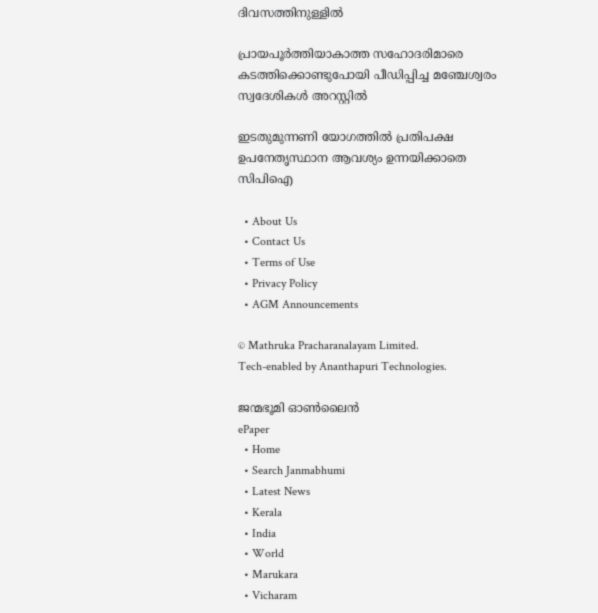ദിവസത്തിനുള്ളില്‍

പ്രായപൂര്‍ത്തിയാകാത്ത സഹോദരിമാരെ കടത്തിക്കൊണ്ടുപോയി പീഡിപ്പിച്ച മഞ്ചേശ്വരം സ്വദേശികള്‍ അറസ്റ്റില്‍

ഇടതുമുന്നണി യോഗത്തില്‍ പ്രതിപക്ഷ ഉപനേതൃസ്ഥാന ആവശ്യം ഉന്നയിക്കാതെ സിപിഐ

  • About Us
  • Contact Us
  • Terms of Use
  • Privacy Policy
  • AGM Announcements

© Mathruka Pracharanalayam Limited.
Tech-enabled by Ananthapuri Technologies.

ജന്മഭൂമി ഓണ്‍ലൈന്‍
ePaper
  • Home
  • Search Janmabhumi
  • Latest News
  • Kerala
  • India
  • World
  • Marukara
  • Vicharam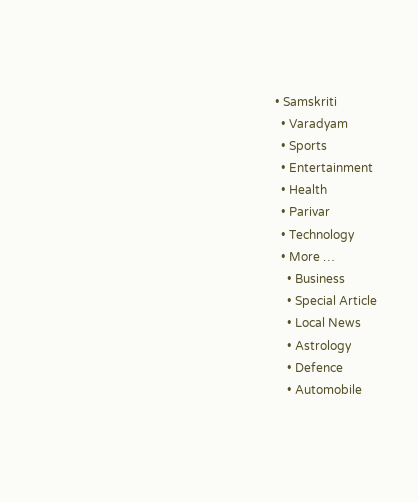• Samskriti
  • Varadyam
  • Sports
  • Entertainment
  • Health
  • Parivar
  • Technology
  • More …
    • Business
    • Special Article
    • Local News
    • Astrology
    • Defence
    • Automobile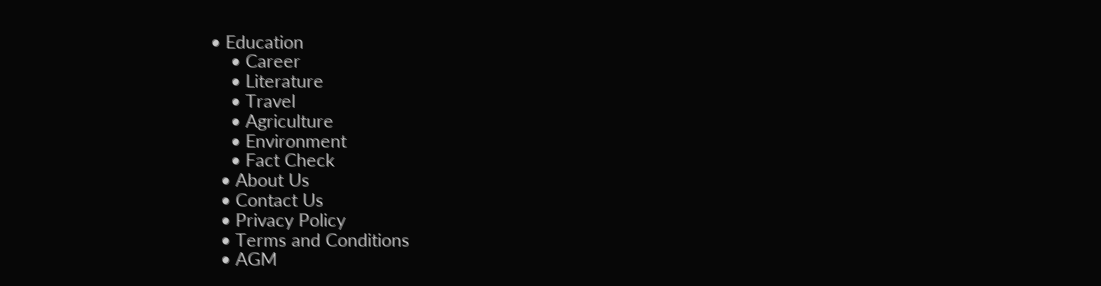• Education
    • Career
    • Literature
    • Travel
    • Agriculture
    • Environment
    • Fact Check
  • About Us
  • Contact Us
  • Privacy Policy
  • Terms and Conditions
  • AGM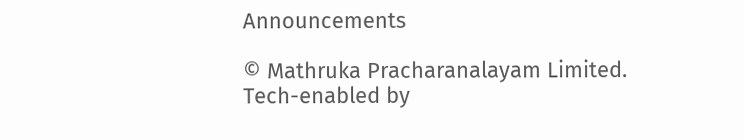Announcements

© Mathruka Pracharanalayam Limited.
Tech-enabled by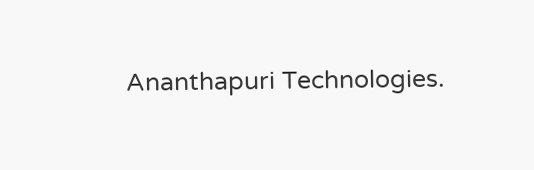Ananthapuri Technologies.